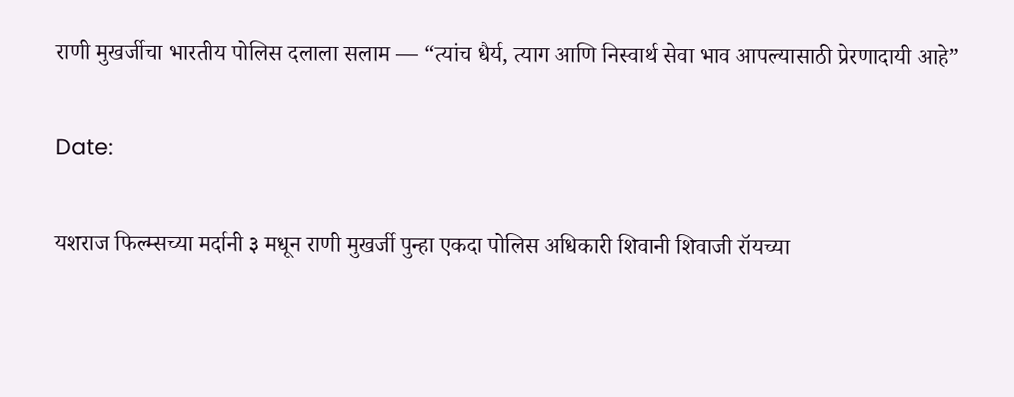राणी मुखर्जीचा भारतीय पोलिस दलाला सलाम — “त्यांच धैर्य, त्याग आणि निस्वार्थ सेवा भाव आपल्यासाठी प्रेरणादायी आहे”

Date:

यशराज फिल्म्सच्या मर्दानी ३ मधून राणी मुखर्जी पुन्हा एकदा पोलिस अधिकारी शिवानी शिवाजी रॉयच्या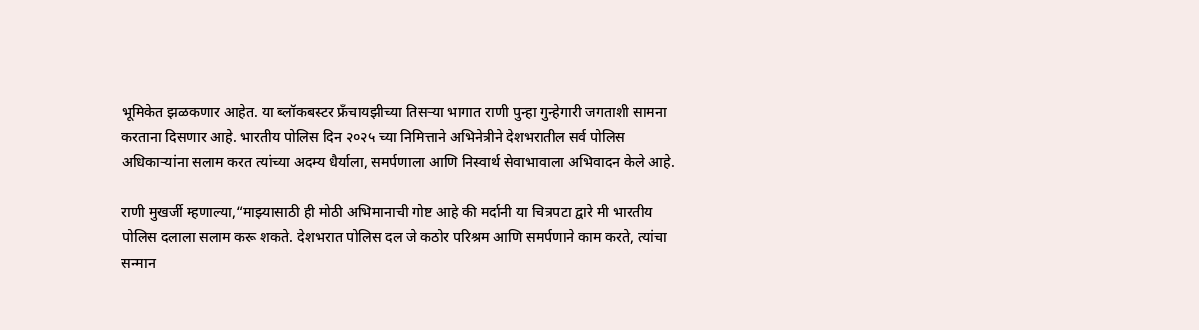भूमिकेत झळकणार आहेत. या ब्लॉकबस्टर फ्रँचायझीच्या तिसऱ्या भागात राणी पुन्हा गुन्हेगारी जगताशी सामना करताना दिसणार आहे. भारतीय पोलिस दिन २०२५ च्या निमित्ताने अभिनेत्रीने देशभरातील सर्व पोलिस अधिकाऱ्यांना सलाम करत त्यांच्या अदम्य धैर्याला, समर्पणाला आणि निस्वार्थ सेवाभावाला अभिवादन केले आहे.

राणी मुखर्जी म्हणाल्या,“माझ्यासाठी ही मोठी अभिमानाची गोष्ट आहे की मर्दानी या चित्रपटा द्वारे मी भारतीय पोलिस दलाला सलाम करू शकते. देशभरात पोलिस दल जे कठोर परिश्रम आणि समर्पणाने काम करते, त्यांचा सन्मान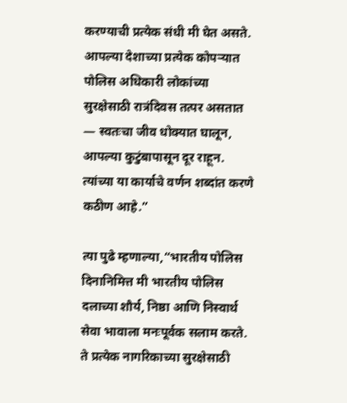करण्याची प्रत्येक संधी मी घेत असते. आपल्या देशाच्या प्रत्येक कोपऱ्यात पोलिस अधिकारी लोकांच्या सुरक्षेसाठी रात्रंदिवस तत्पर असतात — स्वतःचा जीव धोक्यात घालून, आपल्या कुटुंबापासून दूर राहून. त्यांच्या या कार्याचे वर्णन शब्दांत करणे कठीण आहे.”

त्या पुढे म्हणाल्या,“भारतीय पोलिस दिनानिमित्त मी भारतीय पोलिस दलाच्या शौर्य, निष्ठा आणि निस्वार्थ सेवा भावाला मनःपूर्वक सलाम करते. ते प्रत्येक नागरिकाच्या सुरक्षेसाठी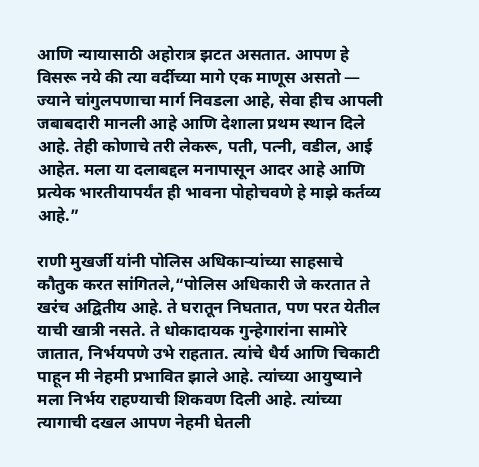आणि न्यायासाठी अहोरात्र झटत असतात. आपण हे विसरू नये की त्या वर्दीच्या मागे एक माणूस असतो — ज्याने चांगुलपणाचा मार्ग निवडला आहे, सेवा हीच आपली जबाबदारी मानली आहे आणि देशाला प्रथम स्थान दिले आहे. तेही कोणाचे तरी लेकरू, पती, पत्नी, वडील, आई आहेत. मला या दलाबद्दल मनापासून आदर आहे आणि प्रत्येक भारतीयापर्यंत ही भावना पोहोचवणे हे माझे कर्तव्य आहे.”

राणी मुखर्जी यांनी पोलिस अधिकाऱ्यांच्या साहसाचे कौतुक करत सांगितले,“पोलिस अधिकारी जे करतात ते खरंच अद्वितीय आहे. ते घरातून निघतात, पण परत येतील याची खात्री नसते. ते धोकादायक गुन्हेगारांना सामोरे जातात, निर्भयपणे उभे राहतात. त्यांचे धैर्य आणि चिकाटी पाहून मी नेहमी प्रभावित झाले आहे. त्यांच्या आयुष्याने मला निर्भय राहण्याची शिकवण दिली आहे. त्यांच्या त्यागाची दखल आपण नेहमी घेतली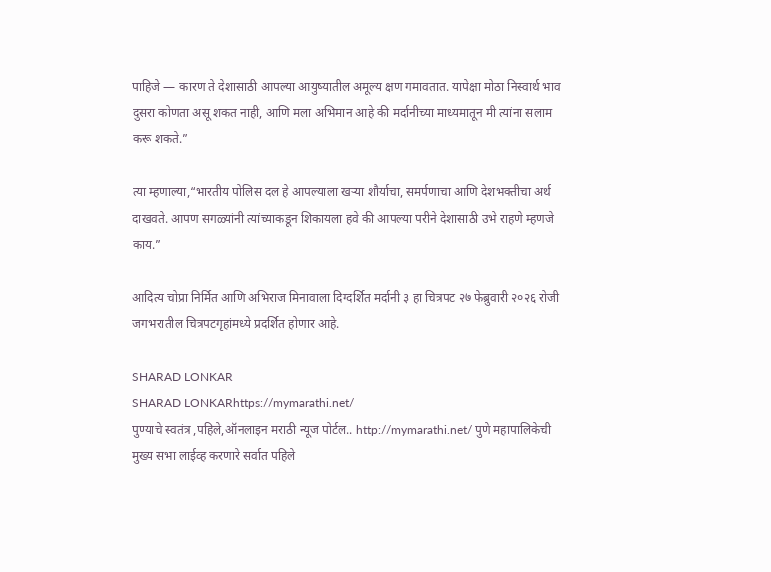पाहिजे — कारण ते देशासाठी आपल्या आयुष्यातील अमूल्य क्षण गमावतात. यापेक्षा मोठा निस्वार्थ भाव दुसरा कोणता असू शकत नाही, आणि मला अभिमान आहे की मर्दानीच्या माध्यमातून मी त्यांना सलाम करू शकते.”

त्या म्हणाल्या,“भारतीय पोलिस दल हे आपल्याला खऱ्या शौर्याचा, समर्पणाचा आणि देशभक्तीचा अर्थ दाखवते. आपण सगळ्यांनी त्यांच्याकडून शिकायला हवे की आपल्या परीने देशासाठी उभे राहणे म्हणजे काय.”

आदित्य चोप्रा निर्मित आणि अभिराज मिनावाला दिग्दर्शित मर्दानी ३ हा चित्रपट २७ फेब्रुवारी २०२६ रोजी जगभरातील चित्रपटगृहांमध्ये प्रदर्शित होणार आहे.

SHARAD LONKAR
SHARAD LONKARhttps://mymarathi.net/
पुण्याचे स्वतंत्र ,पहिले,ऑनलाइन मराठी न्यूज पोर्टल.. http://mymarathi.net/ पुणे महापालिकेची मुख्य सभा लाईव्ह करणारे सर्वात पहिले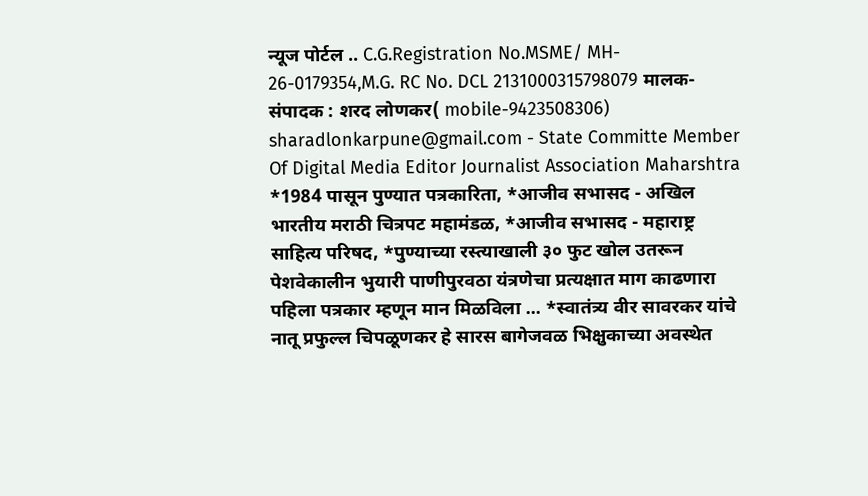न्यूज पोर्टल .. C.G.Registration No.MSME/ MH- 26-0179354,M.G. RC No. DCL 2131000315798079 मालक-संपादक : शरद लोणकर( mobile-9423508306) sharadlonkarpune@gmail.com - State Committe Member Of Digital Media Editor Journalist Association Maharshtra *1984 पासून पुण्यात पत्रकारिता, *आजीव सभासद - अखिल भारतीय मराठी चित्रपट महामंडळ, *आजीव सभासद - महाराष्ट्र साहित्य परिषद, *पुण्याच्या रस्त्याखाली ३० फुट खोल उतरून पेशवेकालीन भुयारी पाणीपुरवठा यंत्रणेचा प्रत्यक्षात माग काढणारा पहिला पत्रकार म्हणून मान मिळविला ... *स्वातंत्र्य वीर सावरकर यांचे नातू प्रफुल्ल चिपळूणकर हे सारस बागेजवळ भिक्षुकाच्या अवस्थेत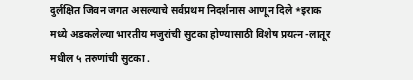दुर्लक्षित जिवन जगत असल्याचे सर्वप्रथम निदर्शनास आणून दिले *इराक मध्ये अडकलेल्या भारतीय मजुरांची सुटका होण्यासाठी विशेष प्रयत्न -लातूर मधील ५ तरुणांची सुटका .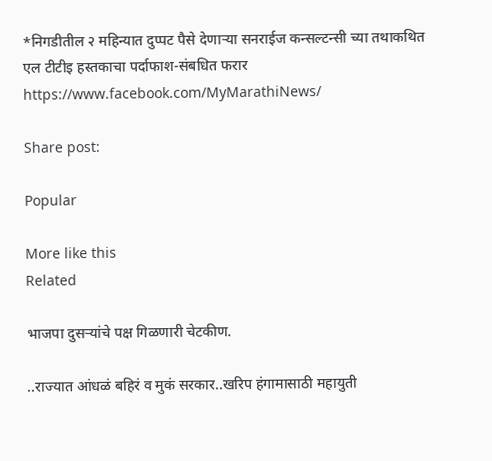*निगडीतील २ महिन्यात दुप्पट पैसे देणाऱ्या सनराईज कन्सल्टन्सी च्या तथाकथित एल टीटीइ हस्तकाचा पर्दाफाश-संबधित फरार https://www.facebook.com/MyMarathiNews/

Share post:

Popular

More like this
Related

भाजपा दुसऱ्यांचे पक्ष गिळणारी चेटकीण.

..राज्यात आंधळं बहिरं व मुकं सरकार..खरिप हंगामासाठी महायुती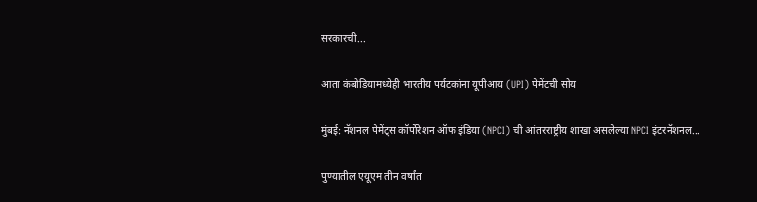सरकारची...

आता कंबोडियामध्येही भारतीय पर्यटकांना यूपीआय (UPI) पेमेंटची सोय

मुंबई: नॅशनल पेमेंट्स कॉर्पोरेशन ऑफ इंडिया (NPCI) ची आंतरराष्ट्रीय शाखा असलेल्या NPCI इंटरनॅशनल...

पुण्यातील एयूएम तीन वर्षांत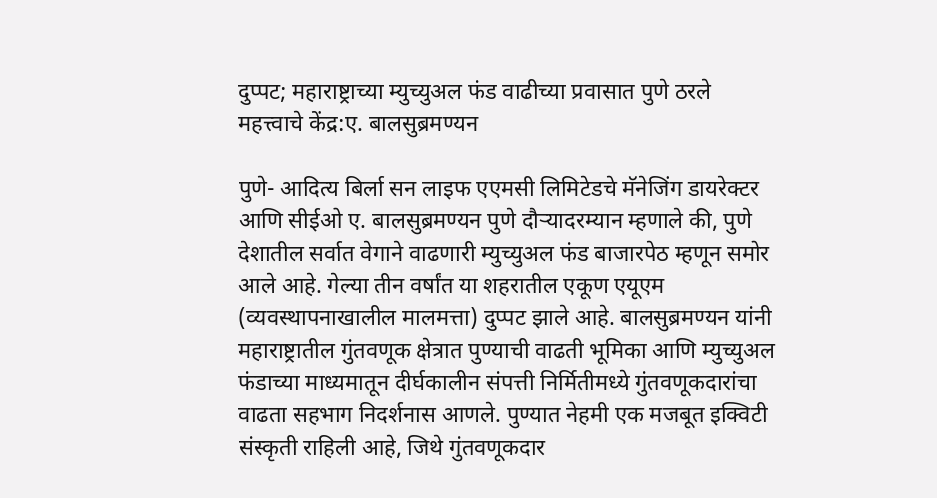दुप्पट; महाराष्ट्राच्या म्युच्युअल फंड वाढीच्या प्रवासात पुणे ठरले महत्त्वाचे केंद्र:ए. बालसुब्रमण्यन

पुणे- आदित्य बिर्ला सन लाइफ एएमसी लिमिटेडचे मॅनेजिंग डायरेक्‍टर आणि सीईओ ए. बालसुब्रमण्यन पुणे दौऱ्यादरम्यान म्‍हणाले की, पुणे देशातील सर्वात वेगाने वाढणारी म्युच्युअल फंड बाजारपेठ म्हणून समोर आले आहे. गेल्या तीन वर्षांत या शहरातील एकूण एयूएम (व्यवस्थापनाखालील मालमत्ता) दुप्पट झाले आहे. बालसुब्रमण्यन यांनी महाराष्ट्रातील गुंतवणूक क्षेत्रात पुण्याची वाढती भूमिका आणि म्युच्युअल फंडाच्या माध्यमातून दीर्घकालीन संपत्ती निर्मितीमध्ये गुंतवणूकदारांचा वाढता सहभाग निदर्शनास आणले. पुण्यात नेहमी एक मजबूत इक्विटी संस्कृती राहिली आहे, जिथे गुंतवणूकदार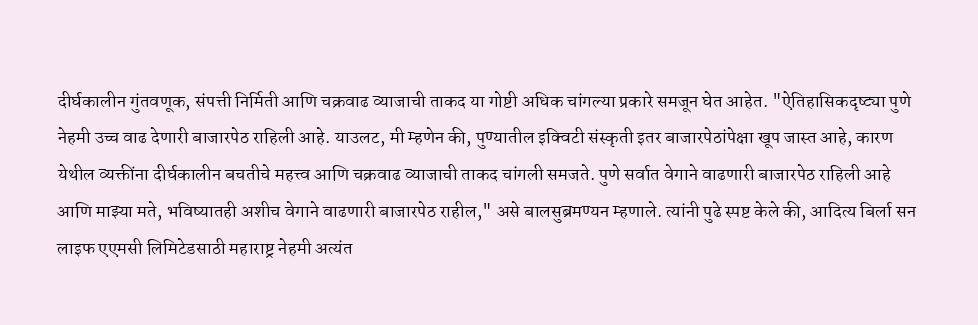दीर्घकालीन गुंतवणूक, संपत्ती निर्मिती आणि चक्रवाढ व्याजाची ताकद या गोष्टी अधिक चांगल्या प्रकारे समजून घेत आहेत. "ऐतिहासिकदृष्ट्या पुणे नेहमी उच्च वाढ देणारी बाजारपेठ राहिली आहे. याउलट, मी म्हणेन की, पुण्यातील इक्विटी संस्कृती इतर बाजारपेठांपेक्षा खूप जास्त आहे, कारण येथील व्‍यक्तींना दीर्घकालीन बचतीचे महत्त्व आणि चक्रवाढ व्याजाची ताकद चांगली समजते. पुणे सर्वात वेगाने वाढणारी बाजारपेठ राहिली आहे आणि माझ्या मते, भविष्यातही अशीच वेगाने वाढणारी बाजारपेठ राहील," असे बालसुब्रमण्यन म्हणाले. त्यांनी पुढे स्पष्ट केले की, आदित्य बिर्ला सन लाइफ एएमसी लिमिटेडसाठी महाराष्ट्र नेहमी अत्यंत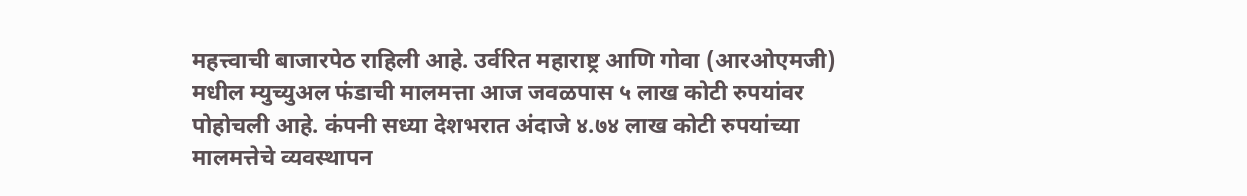महत्त्वाची बाजारपेठ राहिली आहे. उर्वरित महाराष्ट्र आणि गोवा (आरओएमजी) मधील म्युच्युअल फंडाची मालमत्ता आज जवळपास ५ लाख कोटी रुपयांवर पोहोचली आहे. कंपनी सध्या देशभरात अंदाजे ४.७४ लाख कोटी रुपयांच्या मालमत्तेचे व्यवस्थापन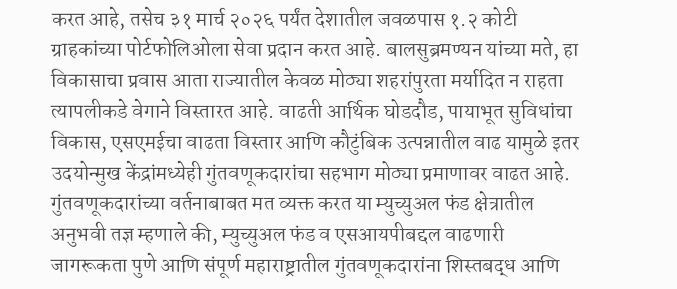करत आहे, तसेच ३१ मार्च २०२६ पर्यंत देशातील जवळपास १.२ कोटी ग्राहकांच्या पोर्टफोलिओला सेवा प्रदान करत आहे. बालसुब्रमण्यन यांच्या मते, हा विकासाचा प्रवास आता राज्यातील केवळ मोठ्या शहरांपुरता मर्यादित न राहता त्यापलीकडे वेगाने विस्तारत आहे. वाढती आर्थिक घोडदौड, पायाभूत सुविधांचा विकास, एसएमईचा वाढता विस्तार आणि कौटुंबिक उत्पन्नातील वाढ यामुळे इतर उदयोन्मुख केंद्रांमध्येही गुंतवणूकदारांचा सहभाग मोठ्या प्रमाणावर वाढत आहे. गुंतवणूकदारांच्या वर्तनाबाबत मत व्‍यक्त करत या म्युच्युअल फंड क्षेत्रातील अनुभवी तज्ञ म्‍हणाले की, म्युच्युअल फंड व एसआयपीबद्दल वाढणारी जागरूकता पुणे आणि संपूर्ण महाराष्ट्रातील गुंतवणूकदारांना शिस्तबद्ध आणि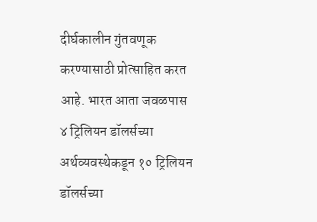दीर्घकालीन गुंतवणूक करण्यासाठी प्रोत्साहित करत आहे. भारत आता जवळपास ४ ट्रिलियन डॉलर्सच्या अर्थव्यवस्थेकडून १० ट्रिलियन डॉलर्सच्या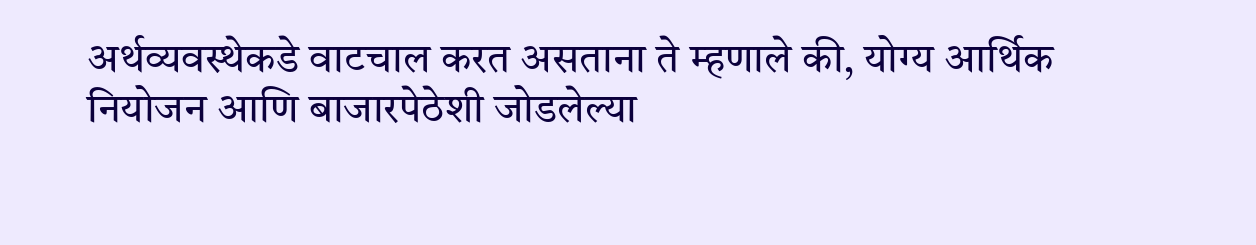अर्थव्यवस्थेकडे वाटचाल करत असताना ते म्‍हणाले की, योग्य आर्थिक नियोजन आणि बाजारपेठेशी जोडलेल्या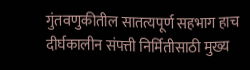गुंतवणुकीतील सातत्यपूर्ण सहभाग हाच दीर्घकालीन संपत्ती निर्मितीसाठी मुख्य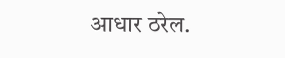आधार ठरेल.